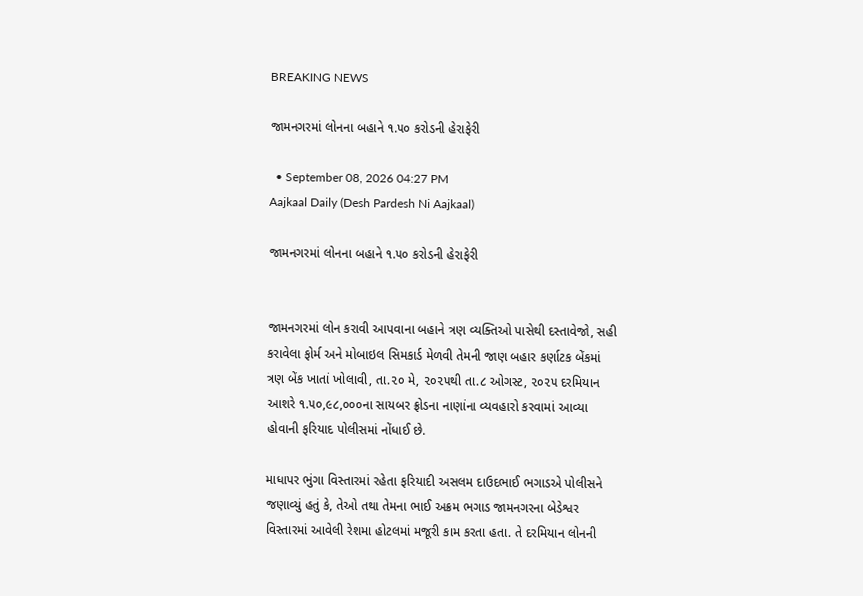BREAKING NEWS

જામનગરમાં લોનના બહાને ૧.૫૦ કરોડની હેરાફેરી

  • September 08, 2026 04:27 PM
Aajkaal Daily (Desh Pardesh Ni Aajkaal)

જામનગરમાં લોનના બહાને ૧.૫૦ કરોડની હેરાફેરી


જામનગરમાં લોન કરાવી આપવાના બહાને ત્રણ વ્યક્તિઓ પાસેથી દસ્તાવેજો, સહી કરાવેલા ફોર્મ અને મોબાઇલ સિમકાર્ડ મેળવી તેમની જાણ બહાર કર્ણાટક બેંકમાં ત્રણ બેંક ખાતાં ખોલાવી, તા.૨૦ મે, ૨૦૨૫થી તા.૮ ઓગસ્ટ, ૨૦૨૫ દરમિયાન આશરે ૧.૫૦,૯૮,૦૦૦ના સાયબર ફ્રોડના નાણાંના વ્યવહારો કરવામાં આવ્યા હોવાની ફરિયાદ પોલીસમાં નોંધાઈ છે.

માધાપર ભુંગા વિસ્તારમાં રહેતા ફરિયાદી અસલમ દાઉદભાઈ ભગાડએ પોલીસને જણાવ્યું હતું કે, તેઓ તથા તેમના ભાઈ અક્રમ ભગાડ જામનગરના બેડેશ્વર વિસ્તારમાં આવેલી રેશમા હોટલમાં મજૂરી કામ કરતા હતા. તે દરમિયાન લોનની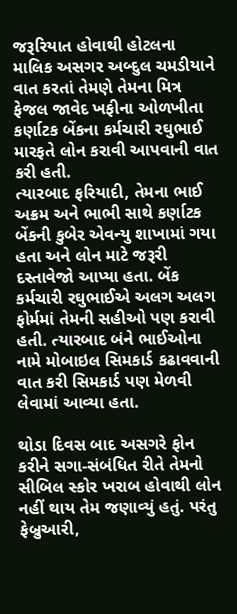જરૂરિયાત હોવાથી હોટલના માલિક અસગર અબ્દુલ ચમડીયાને વાત કરતાં તેમણે તેમના મિત્ર ફેજલ જાવેદ ખફીના ઓળખીતા કર્ણાટક બેંકના કર્મચારી રઘુભાઈ મારફતે લોન કરાવી આપવાની વાત કરી હતી.
ત્યારબાદ ફરિયાદી, તેમના ભાઈ અક્રમ અને ભાભી સાથે કર્ણાટક બેંકની કુબેર એવન્યુ શાખામાં ગયા હતા અને લોન માટે જરૂરી દસ્તાવેજો આપ્યા હતા. બેંક કર્મચારી રઘુભાઈએ અલગ અલગ ફોર્મમાં તેમની સહીઓ પણ કરાવી હતી. ત્યારબાદ બંને ભાઈઓના નામે મોબાઇલ સિમકાર્ડ કઢાવવાની વાત કરી સિમકાર્ડ પણ મેળવી લેવામાં આવ્યા હતા.

થોડા દિવસ બાદ અસગરે ફોન કરીને સગા-સંબંધિત રીતે તેમનો સીબિલ સ્કોર ખરાબ હોવાથી લોન નહીં થાય તેમ જણાવ્યું હતું. પરંતુ ફેબ્રુઆરી,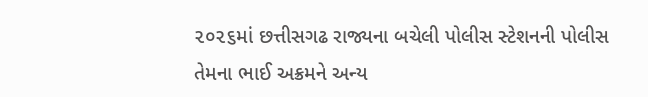૨૦૨૬માં છત્તીસગઢ રાજ્યના બચેલી પોલીસ સ્ટેશનની પોલીસ તેમના ભાઈ અક્રમને અન્ય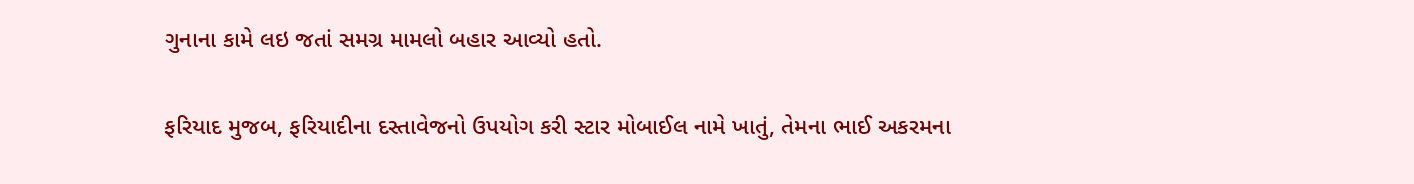ગુનાના કામે લઇ જતાં સમગ્ર મામલો બહાર આવ્યો હતો.

ફરિયાદ મુજબ, ફરિયાદીના દસ્તાવેજનો ઉપયોગ કરી સ્ટાર મોબાઈલ નામે ખાતું, તેમના ભાઈ અકરમના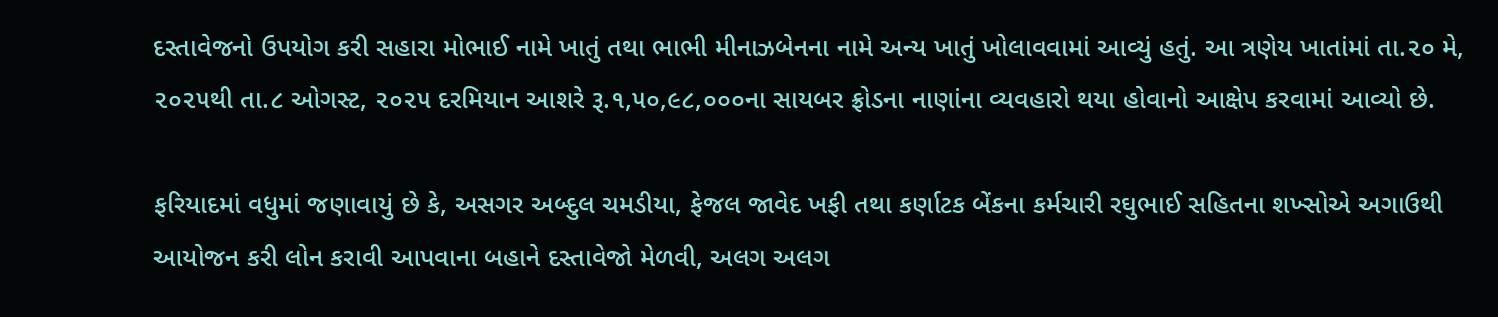દસ્તાવેજનો ઉપયોગ કરી સહારા મોભાઈ નામે ખાતું તથા ભાભી મીનાઝબેનના નામે અન્ય ખાતું ખોલાવવામાં આવ્યું હતું. આ ત્રણેય ખાતાંમાં તા.૨૦ મે, ૨૦૨૫થી તા.૮ ઓગસ્ટ, ૨૦૨૫ દરમિયાન આશરે રૂ.૧,૫૦,૯૮,૦૦૦ના સાયબર ફ્રોડના નાણાંના વ્યવહારો થયા હોવાનો આક્ષેપ કરવામાં આવ્યો છે.

ફરિયાદમાં વધુમાં જણાવાયું છે કે, અસગર અબ્દુલ ચમડીયા, ફેજલ જાવેદ ખફી તથા કર્ણાટક બેંકના કર્મચારી રઘુભાઈ સહિતના શખ્સોએ અગાઉથી આયોજન કરી લોન કરાવી આપવાના બહાને દસ્તાવેજો મેળવી, અલગ અલગ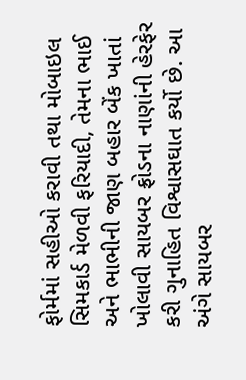ફોર્મમાં સહીઓ કરાવી તથા મોબાઇલ સિમકાર્ડ મેળવી ફરિયાદી, તેમના ભાઈ અને ભાભીની જાણ બહાર બેંક ખાતાં ખોલાવી સાયબર ફ્રોડના નાણાંની હેરફેર કરી ગુનાહિત વિશ્વાસઘાત કર્યો છે. આ અંગે સાયબર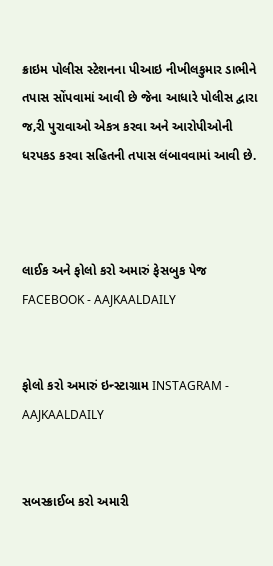ક્રાઇમ પોલીસ સ્ટેશનના પીઆઇ નીખીલકુમાર ડાભીને તપાસ સોંપવામાં આવી છે જેના આધારે પોલીસ દ્વારા જ‚રી પુરાવાઓ એકત્ર કરવા અને આરોપીઓની ધરપકડ કરવા સહિતની તપાસ લંબાવવામાં આવી છે.



લાઈક અને ફોલો કરો અમારું ફેસબુક પેજ FACEBOOK - AAJKAALDAILY


ફોલો કરો અમારું ઇન્સ્ટાગ્રામ INSTAGRAM - AAJKAALDAILY


સબસ્ક્રાઈબ કરો અમારી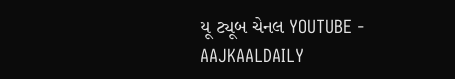યૂ ટ્યૂબ ચેનલ YOUTUBE - AAJKAALDAILY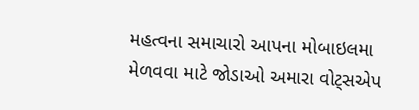મહત્વના સમાચારો આપના મોબાઇલમા મેળવવા માટે જોડાઓ અમારા વોટ્સએપ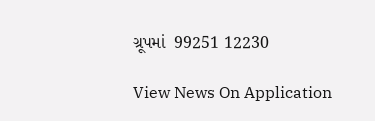ગ્રૂપમાં  99251 12230

View News On Application